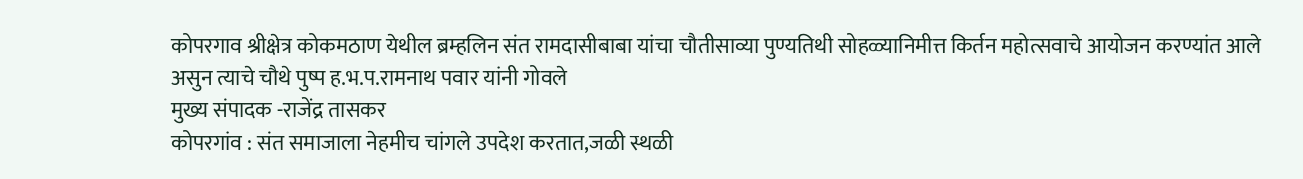कोपरगाव श्रीक्षेत्र कोकमठाण येथील ब्रम्हलिन संत रामदासीबाबा यांचा चौतीसाव्या पुण्यतिथी सोहळ्यानिमीत्त किर्तन महोत्सवाचे आयोजन करण्यांत आले असुन त्याचे चौथे पुष्प ह.भ.प.रामनाथ पवार यांनी गोवले
मुख्य संपादक -राजेंद्र तासकर
कोपरगांव : संत समाजाला नेहमीच चांगले उपदेश करतात,जळी स्थळी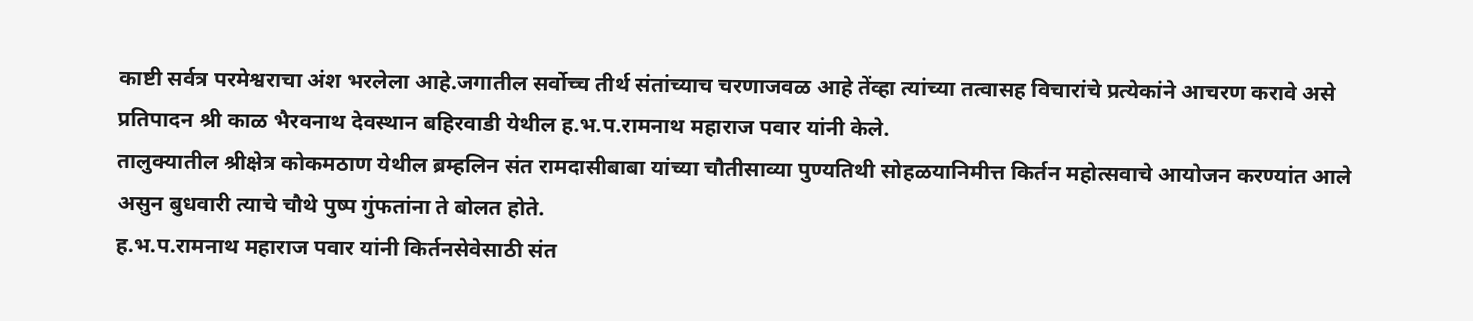काष्टी सर्वत्र परमेश्वराचा अंश भरलेला आहे.जगातील सर्वोच्च तीर्थ संतांच्याच चरणाजवळ आहे तेंव्हा त्यांच्या तत्वासह विचारांचे प्रत्येकांने आचरण करावे असे प्रतिपादन श्री काळ भैरवनाथ देवस्थान बहिरवाडी येथील ह.भ.प.रामनाथ महाराज पवार यांनी केले.
तालुक्यातील श्रीक्षेत्र कोकमठाण येथील ब्रम्हलिन संत रामदासीबाबा यांच्या चौतीसाव्या पुण्यतिथी सोहळयानिमीत्त किर्तन महोत्सवाचे आयोजन करण्यांत आले असुन बुधवारी त्याचे चौथे पुष्प गुंफतांना ते बोलत होते.
ह.भ.प.रामनाथ महाराज पवार यांनी किर्तनसेवेसाठी संत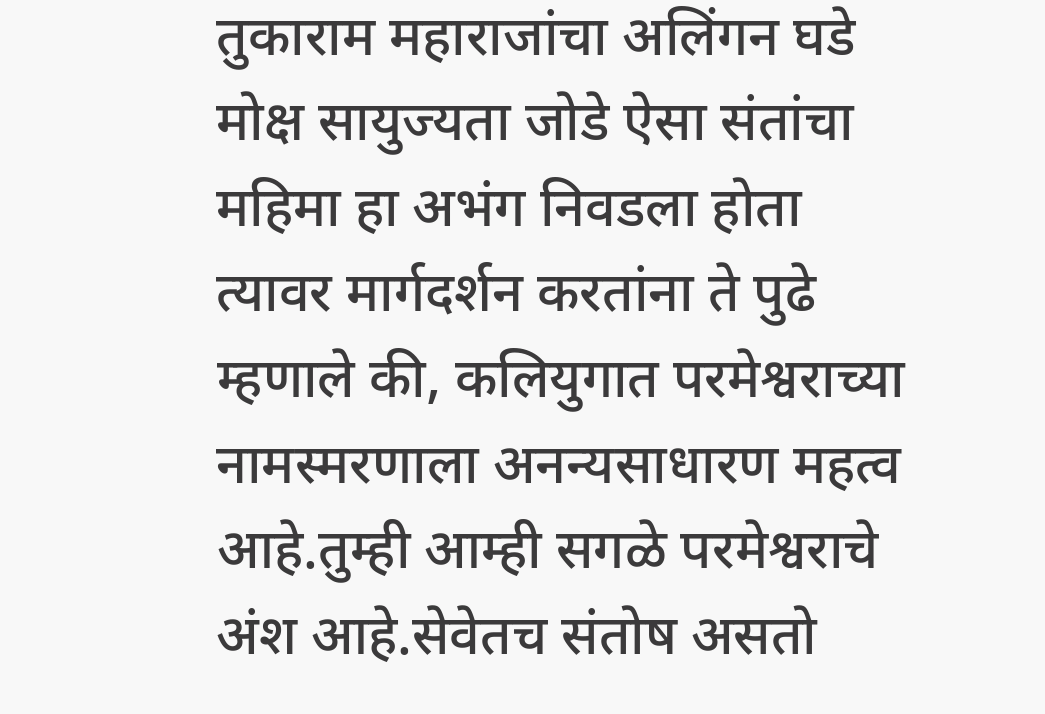तुकाराम महाराजांचा अलिंगन घडे मोक्ष सायुज्यता जोडे ऐसा संतांचा महिमा हा अभंग निवडला होता त्यावर मार्गदर्शन करतांना ते पुढे म्हणाले की, कलियुगात परमेश्वराच्या नामस्मरणाला अनन्यसाधारण महत्व आहे.तुम्ही आम्ही सगळे परमेश्वराचे अंश आहे.सेवेतच संतोष असतो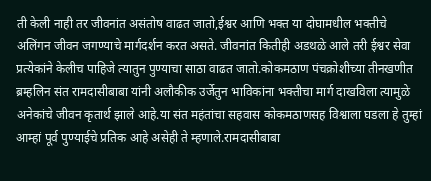ती केली नाही तर जीवनांत असंतोष वाढत जातो,ईश्वर आणि भक्त या दोघामधील भक्तीचे अलिंगन जीवन जगण्याचे मार्गदर्शन करत असते. जीवनांत कितीही अडथळे आले तरी ईश्वर सेवा प्रत्येकांने केलीच पाहिजे त्यातुन पुण्याचा साठा वाढत जातो.कोकमठाण पंचक्रोशीच्या तीनखणीत ब्रम्हलिन संत रामदासीबाबा यांनी अलौकीक उर्जेतुन भाविकांना भक्तीचा मार्ग दाखविला त्यामुळे अनेकांचे जीवन कृतार्थ झाले आहे.या संत महंतांचा सहवास कोकमठाणसह विश्वाला घडला हे तुम्हां आम्हां पूर्व पुण्याईचे प्रतिक आहे असेही ते म्हणाले.रामदासीबाबा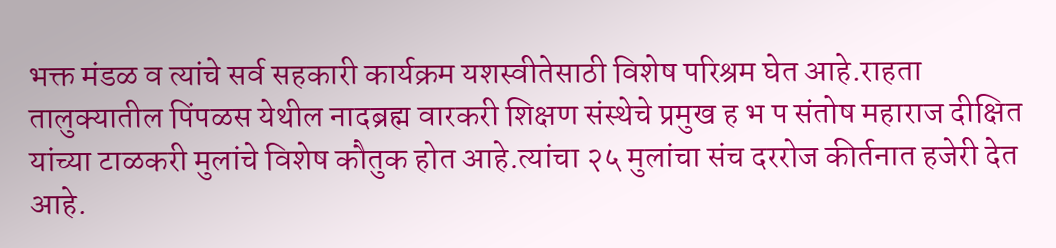भक्त मंडळ व त्यांचे सर्व सहकारी कार्यक्रम यशस्वीतेसाठी विशेष परिश्रम घेत आहे.राहता तालुक्यातील पिंपळस येथील नादब्रह्म वारकरी शिक्षण संस्थेचे प्रमुख ह भ प संतोष महाराज दीक्षित यांच्या टाळकरी मुलांचे विशेष कौतुक होत आहे.त्यांचा २५ मुलांचा संच दररोज कीर्तनात हजेरी देत आहे.